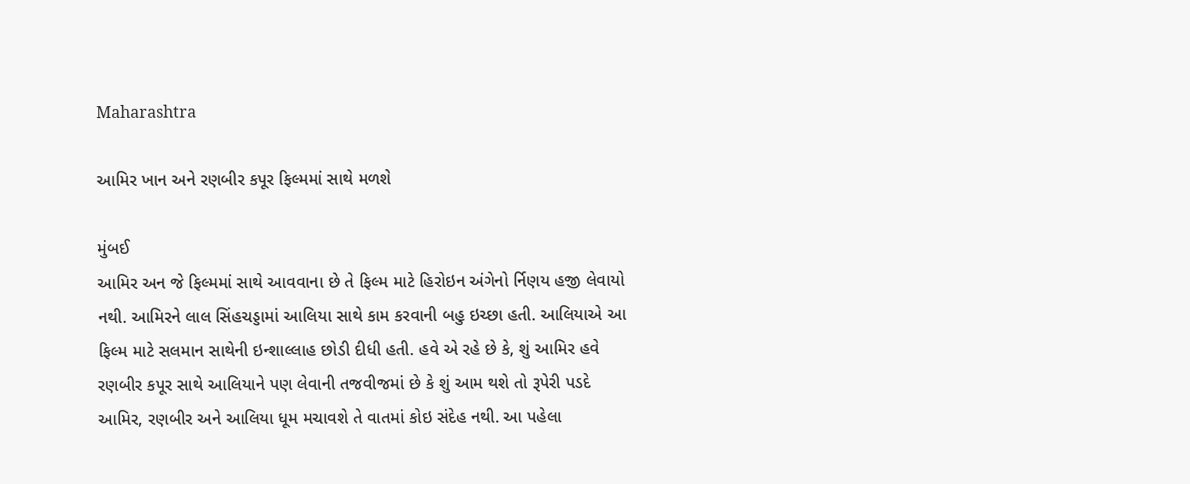Maharashtra

આમિર ખાન અને રણબીર કપૂર ફિલ્મમાં સાથે મળશે

મુંબઈ
આમિર અન જે ફિલ્મમાં સાથે આવવાના છે તે ફિલ્મ માટે હિરોઇન અંગેનો ર્નિણય હજી લેવાયો નથી. આમિરને લાલ સિંહચડ્ડામાં આલિયા સાથે કામ કરવાની બહુ ઇચ્છા હતી. આલિયાએ આ ફિલ્મ માટે સલમાન સાથેની ઇન્શાલ્લાહ છોડી દીધી હતી. હવે એ રહે છે કે, શું આમિર હવે રણબીર કપૂર સાથે આલિયાને પણ લેવાની તજવીજમાં છે કે શું આમ થશે તો રૂપેરી પડદે આમિર, રણબીર અને આલિયા ધૂમ મચાવશે તે વાતમાં કોઇ સંદેહ નથી. આ પહેલા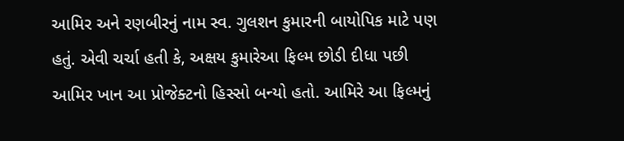આમિર અને રણબીરનું નામ સ્વ. ગુલશન કુમારની બાયોપિક માટે પણ હતું. એવી ચર્ચા હતી કે, અક્ષય કુમારેઆ ફિલ્મ છોડી દીધા પછી આમિર ખાન આ પ્રોજેક્ટનો હિસ્સો બન્યો હતો. આમિરે આ ફિલ્મનું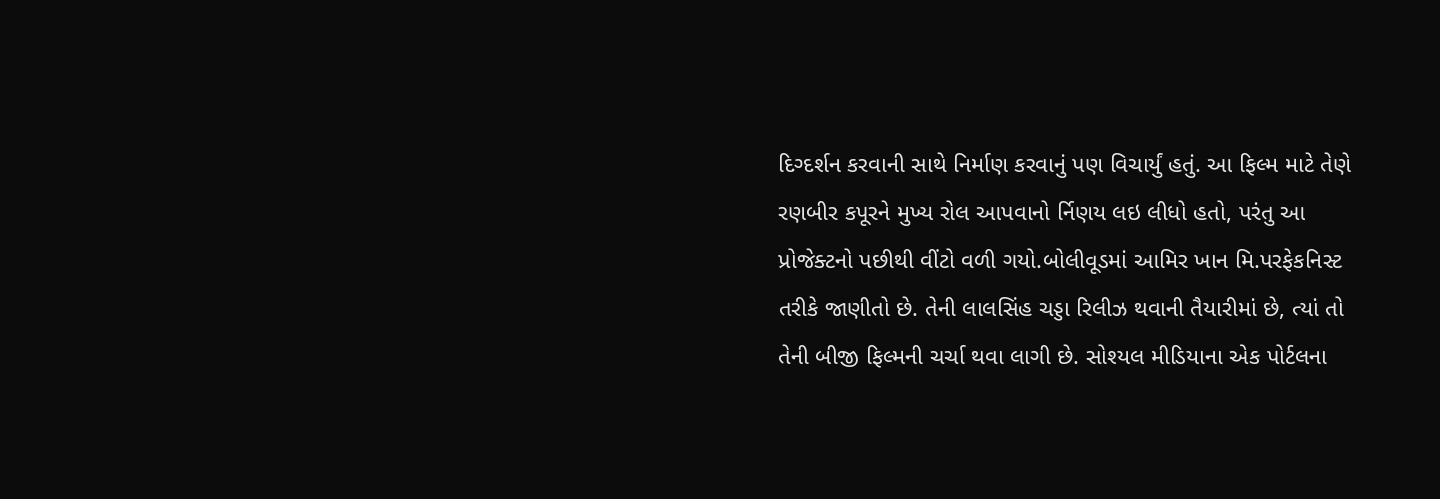દિગ્દર્શન કરવાની સાથે નિર્માણ કરવાનું પણ વિચાર્યું હતું. આ ફિલ્મ માટે તેણે રણબીર કપૂરને મુખ્ય રોલ આપવાનો ર્નિણય લઇ લીધો હતો, પરંતુ આ પ્રોજેક્ટનો પછીથી વીંટો વળી ગયો.બોલીવૂડમાં આમિર ખાન મિ.પરફેકનિસ્ટ તરીકે જાણીતો છે. તેની લાલસિંહ ચડ્ડા રિલીઝ થવાની તૈયારીમાં છે, ત્યાં તો તેની બીજી ફિલ્મની ચર્ચા થવા લાગી છે. સોશ્યલ મીડિયાના એક પોર્ટલના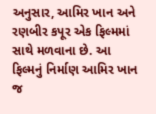અનુસાર, આમિર ખાન અને રણબીર કપૂર એક ફિલ્મમાં સાથે મળવાના છે. આ ફિલ્મનું નિર્માણ આમિર ખાન જ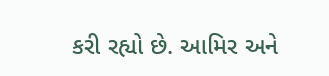કરી રહ્યો છે. આમિર અને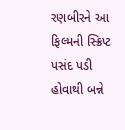રણબીરને આ ફિલ્મની સ્ક્રિપ્ટ પસંદ પડી હોવાથી બન્ને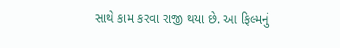સાથે કામ કરવા રાજી થયા છે. આ ફિલ્મનું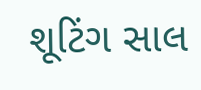શૂટિંગ સાલ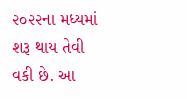૨૦૨૨ના મધ્યમાં શરૂ થાય તેવી વકી છે. આ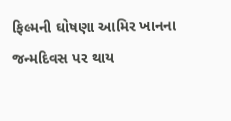ફિલ્મની ઘોષણા આમિર ખાનના જન્મદિવસ પર થાય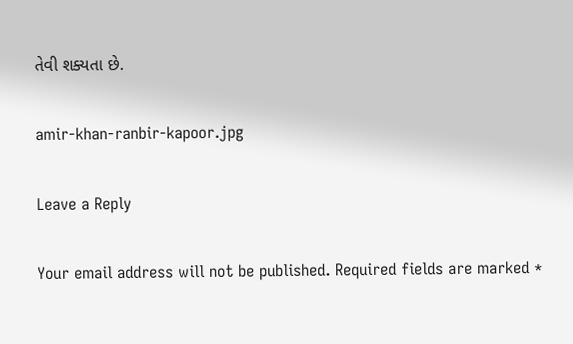તેવી શક્યતા છે.

amir-khan-ranbir-kapoor.jpg

Leave a Reply

Your email address will not be published. Required fields are marked *